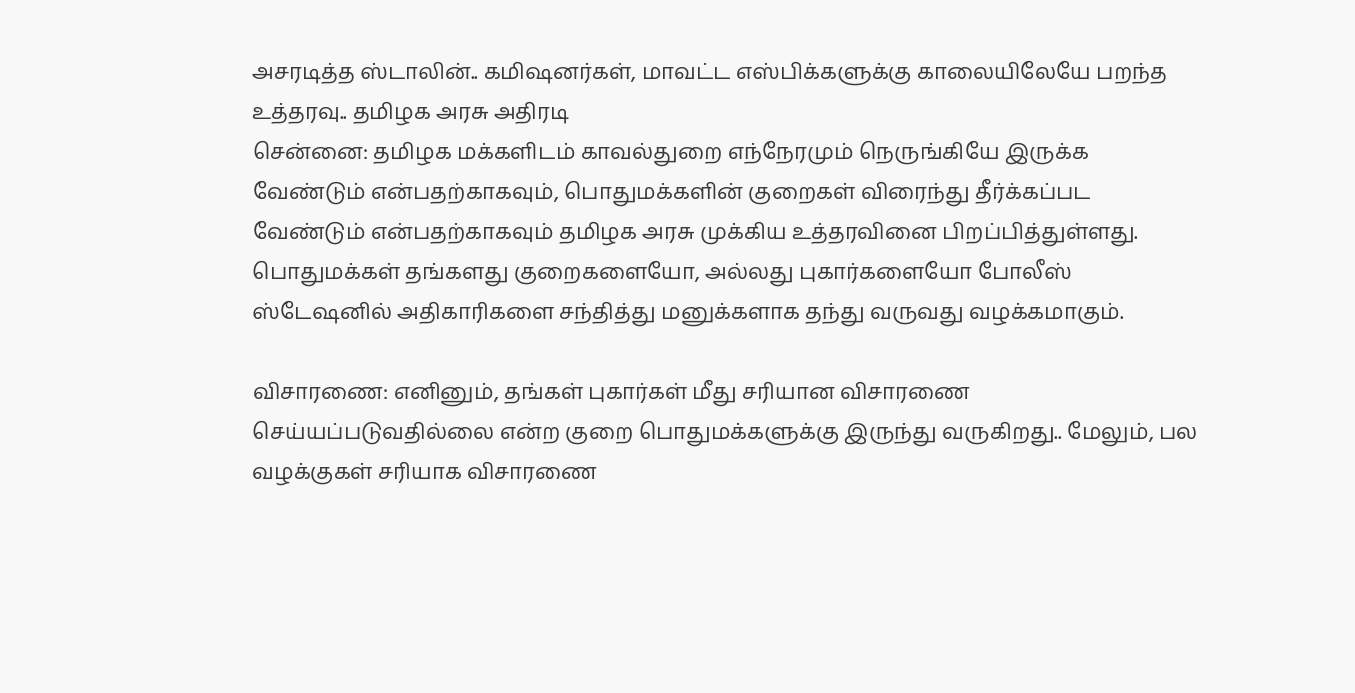அசரடித்த ஸ்டாலின்.. கமிஷனர்கள், மாவட்ட எஸ்பிக்களுக்கு காலையிலேயே பறந்த உத்தரவு.. தமிழக அரசு அதிரடி
சென்னை: தமிழக மக்களிடம் காவல்துறை எந்நேரமும் நெருங்கியே இருக்க வேண்டும் என்பதற்காகவும், பொதுமக்களின் குறைகள் விரைந்து தீர்க்கப்பட வேண்டும் என்பதற்காகவும் தமிழக அரசு முக்கிய உத்தரவினை பிறப்பித்துள்ளது.
பொதுமக்கள் தங்களது குறைகளையோ, அல்லது புகார்களையோ போலீஸ் ஸ்டேஷனில் அதிகாரிகளை சந்தித்து மனுக்களாக தந்து வருவது வழக்கமாகும்.

விசாரணை: எனினும், தங்கள் புகார்கள் மீது சரியான விசாரணை செய்யப்படுவதில்லை என்ற குறை பொதுமக்களுக்கு இருந்து வருகிறது.. மேலும், பல வழக்குகள் சரியாக விசாரணை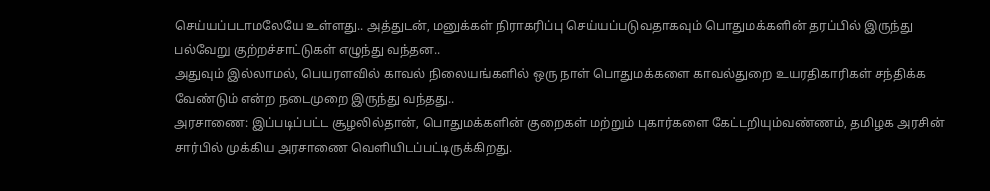செய்யப்படாமலேயே உள்ளது.. அத்துடன், மனுக்கள் நிராகரிப்பு செய்யப்படுவதாகவும் பொதுமக்களின் தரப்பில் இருந்து பல்வேறு குற்றச்சாட்டுகள் எழுந்து வந்தன..
அதுவும் இல்லாமல், பெயரளவில் காவல் நிலையங்களில் ஒரு நாள் பொதுமக்களை காவல்துறை உயரதிகாரிகள் சந்திக்க வேண்டும் என்ற நடைமுறை இருந்து வந்தது..
அரசாணை: இப்படிப்பட்ட சூழலில்தான், பொதுமக்களின் குறைகள் மற்றும் புகார்களை கேட்டறியும்வண்ணம், தமிழக அரசின் சார்பில் முக்கிய அரசாணை வெளியிடப்பட்டிருக்கிறது.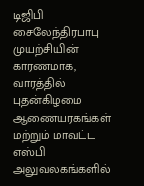டிஜிபி சைலேந்திரபாபு முயற்சியின் காரணமாக, வாரத்தில் புதன்கிழமை ஆணையரகங்கள் மற்றும் மாவட்ட எஸ்பி அலுவலகங்களில்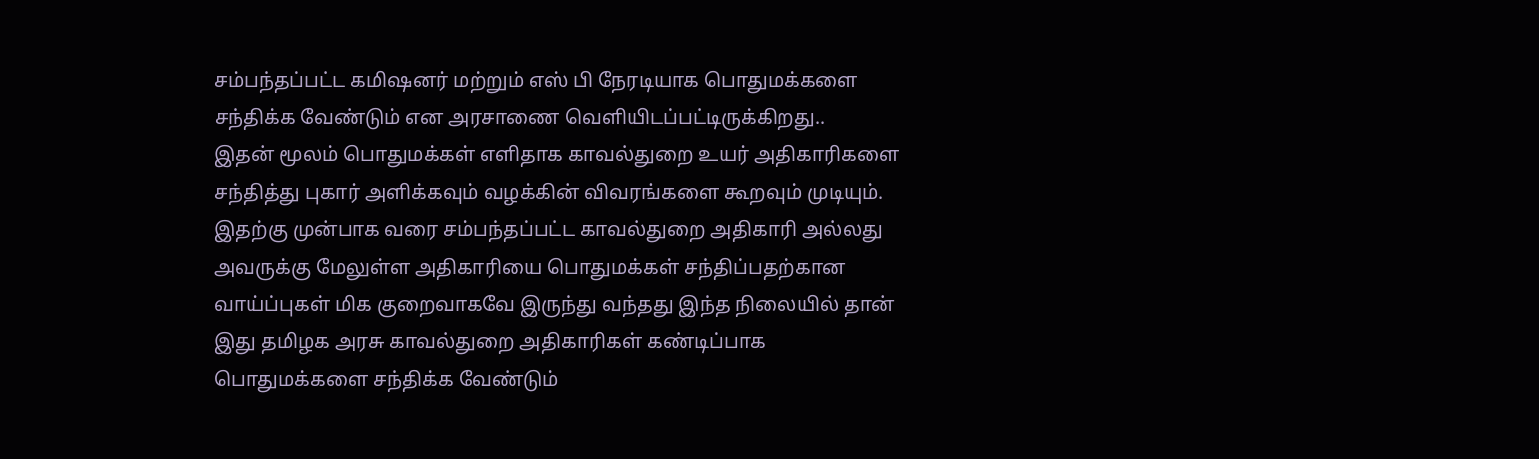சம்பந்தப்பட்ட கமிஷனர் மற்றும் எஸ் பி நேரடியாக பொதுமக்களை சந்திக்க வேண்டும் என அரசாணை வெளியிடப்பட்டிருக்கிறது..
இதன் மூலம் பொதுமக்கள் எளிதாக காவல்துறை உயர் அதிகாரிகளை சந்தித்து புகார் அளிக்கவும் வழக்கின் விவரங்களை கூறவும் முடியும். இதற்கு முன்பாக வரை சம்பந்தப்பட்ட காவல்துறை அதிகாரி அல்லது அவருக்கு மேலுள்ள அதிகாரியை பொதுமக்கள் சந்திப்பதற்கான வாய்ப்புகள் மிக குறைவாகவே இருந்து வந்தது இந்த நிலையில் தான் இது தமிழக அரசு காவல்துறை அதிகாரிகள் கண்டிப்பாக பொதுமக்களை சந்திக்க வேண்டும்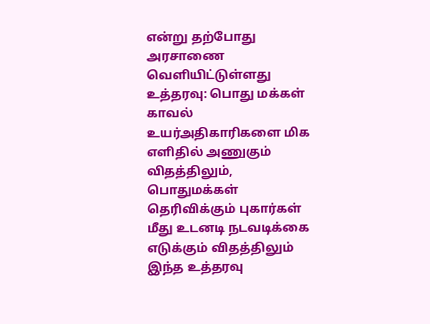என்று தற்போது அரசாணை வெளியிட்டுள்ளது
உத்தரவு: பொது மக்கள் காவல் உயர்அதிகாரிகளை மிக எளிதில் அணுகும் விதத்திலும், பொதுமக்கள் தெரிவிக்கும் புகார்கள் மீது உடனடி நடவடிக்கை எடுக்கும் விதத்திலும் இந்த உத்தரவு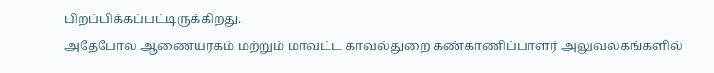பிறப்பிக்கப்பட்டிருக்கிறது.
அதேபோல ஆணையரகம் மற்றும் மாவட்ட காவல்துறை கண்காணிப்பாளர் அலுவலகங்களில்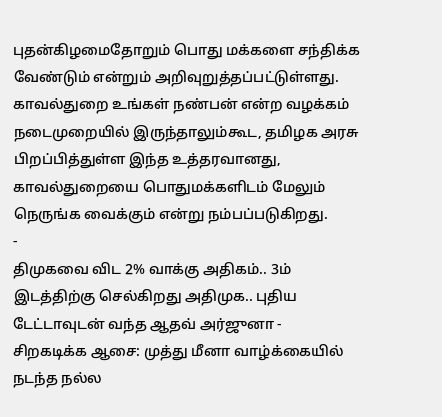புதன்கிழமைதோறும் பொது மக்களை சந்திக்க வேண்டும் என்றும் அறிவுறுத்தப்பட்டுள்ளது. காவல்துறை உங்கள் நண்பன் என்ற வழக்கம் நடைமுறையில் இருந்தாலும்கூட, தமிழக அரசு பிறப்பித்துள்ள இந்த உத்தரவானது, காவல்துறையை பொதுமக்களிடம் மேலும் நெருங்க வைக்கும் என்று நம்பப்படுகிறது.
-
திமுகவை விட 2% வாக்கு அதிகம்.. 3ம் இடத்திற்கு செல்கிறது அதிமுக.. புதிய டேட்டாவுடன் வந்த ஆதவ் அர்ஜுனா -
சிறகடிக்க ஆசை: முத்து மீனா வாழ்க்கையில் நடந்த நல்ல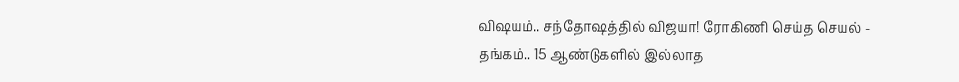விஷயம்.. சந்தோஷத்தில் விஜயா! ரோகிணி செய்த செயல் -
தங்கம்.. 15 ஆண்டுகளில் இல்லாத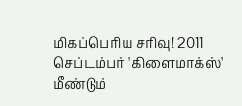மிகப்பெரிய சரிவு! 2011 செப்டம்பர் 'கிளைமாக்ஸ்' மீண்டும்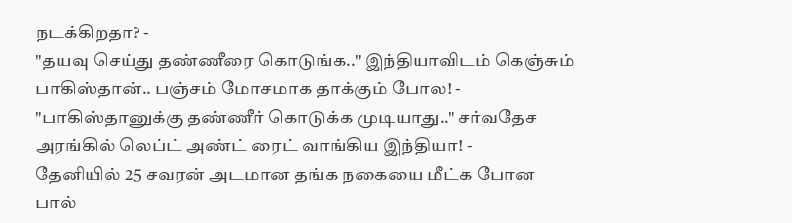நடக்கிறதா? -
"தயவு செய்து தண்ணீரை கொடுங்க.." இந்தியாவிடம் கெஞ்சும் பாகிஸ்தான்.. பஞ்சம் மோசமாக தாக்கும் போல! -
"பாகிஸ்தானுக்கு தண்ணீர் கொடுக்க முடியாது.." சர்வதேச அரங்கில் லெப்ட் அண்ட் ரைட் வாங்கிய இந்தியா! -
தேனியில் 25 சவரன் அடமான தங்க நகையை மீட்க போன பால்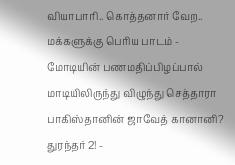வியாபாரி.. கொத்தனார் வேற.. மக்களுக்கு பெரிய பாடம் -
மோடியின் பணமதிப்பிழப்பால் மாடியிலிருந்து விழுந்து செத்தாரா பாகிஸ்தானின் ஜாவேத் கானானி? துரந்தர் 2! -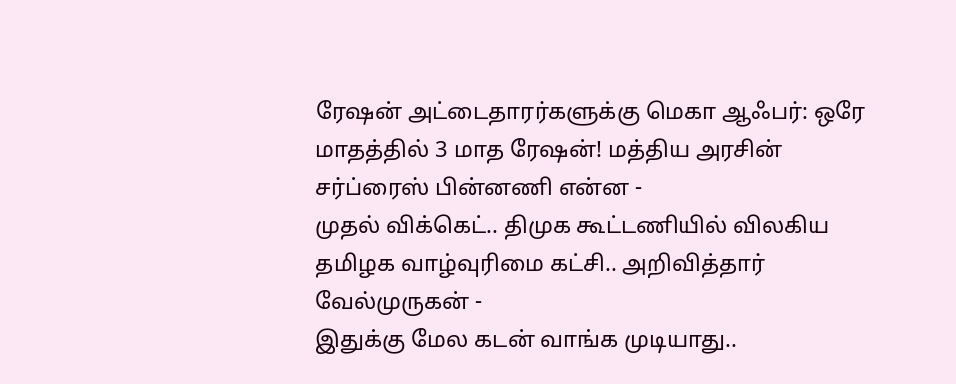ரேஷன் அட்டைதாரர்களுக்கு மெகா ஆஃபர்: ஒரே மாதத்தில் 3 மாத ரேஷன்! மத்திய அரசின் சர்ப்ரைஸ் பின்னணி என்ன -
முதல் விக்கெட்.. திமுக கூட்டணியில் விலகிய தமிழக வாழ்வுரிமை கட்சி.. அறிவித்தார் வேல்முருகன் -
இதுக்கு மேல கடன் வாங்க முடியாது..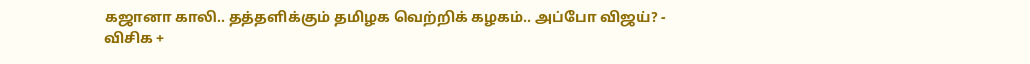கஜானா காலி.. தத்தளிக்கும் தமிழக வெற்றிக் கழகம்.. அப்போ விஜய்? -
விசிக +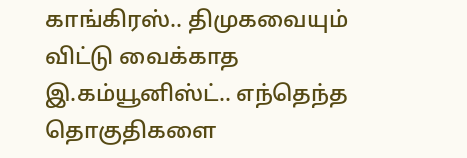காங்கிரஸ்.. திமுகவையும் விட்டு வைக்காத இ.கம்யூனிஸ்ட்.. எந்தெந்த தொகுதிகளை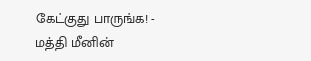கேட்குது பாருங்க! -
மத்தி மீனின்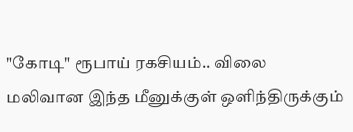"கோடி" ரூபாய் ரகசியம்.. விலை மலிவான இந்த மீனுக்குள் ஒளிந்திருக்கும்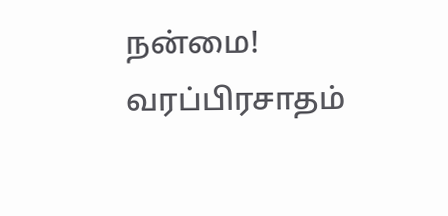நன்மை! வரப்பிரசாதம்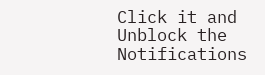Click it and Unblock the Notifications